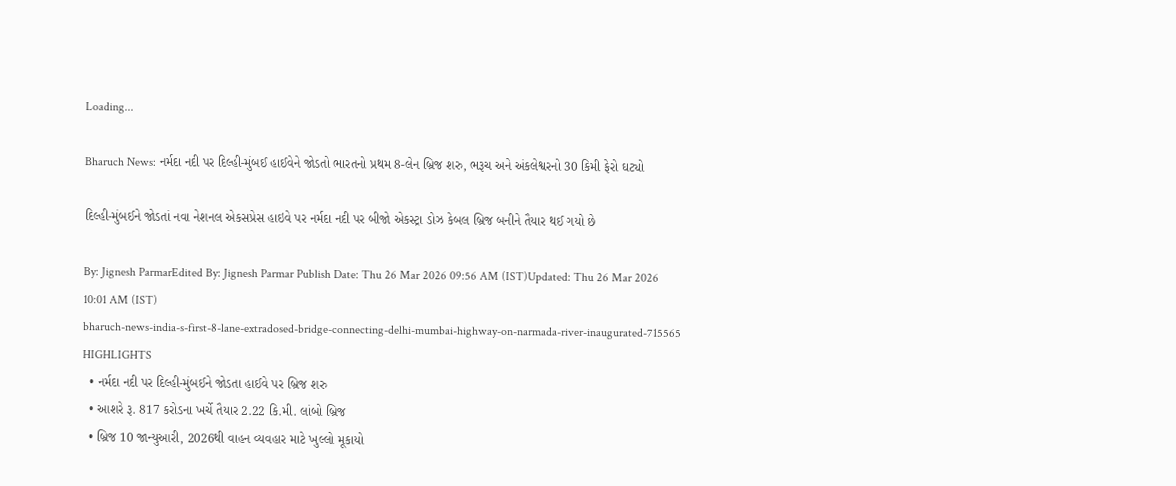Loading...

Bharuch News: નર્મદા નદી પર દિલ્હી-મુંબઈ હાઈવેને જોડતો ભારતનો પ્રથમ 8-લેન બ્રિજ શરુ, ભરૂચ અને અંકલેશ્વરનો 30 કિમી ફેરો ઘટ્યો

દિલ્હી-મુંબઈને જોડતાં નવા નેશનલ એકસપ્રેસ હાઇવે પર નર્મદા નદી પર બીજો એકસ્ટ્રા ડોઝ કેબલ બ્રિજ બનીને તૈયાર થઈ ગયો છે

By: Jignesh ParmarEdited By: Jignesh Parmar Publish Date: Thu 26 Mar 2026 09:56 AM (IST)Updated: Thu 26 Mar 2026 10:01 AM (IST)
bharuch-news-india-s-first-8-lane-extradosed-bridge-connecting-delhi-mumbai-highway-on-narmada-river-inaugurated-715565
HIGHLIGHTS
  • નર્મદા નદી પર દિલ્હી-મુંબઈને જોડતા હાઈવે પર બ્રિજ શરુ
  • આશરે રૂ. 817 કરોડના ખર્ચે તૈયાર 2.22 કિ.મી. લાંબો બ્રિજ
  • બ્રિજ 10 જાન્યુઆરી, 2026થી વાહન વ્યવહાર માટે ખુલ્લો મૂકાયો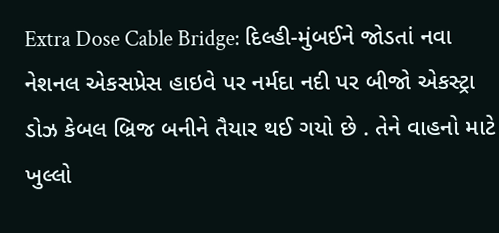Extra Dose Cable Bridge: દિલ્હી-મુંબઈને જોડતાં નવા નેશનલ એકસપ્રેસ હાઇવે પર નર્મદા નદી પર બીજો એકસ્ટ્રા ડોઝ કેબલ બ્રિજ બનીને તૈયાર થઈ ગયો છે . તેને વાહનો માટે ખુલ્લો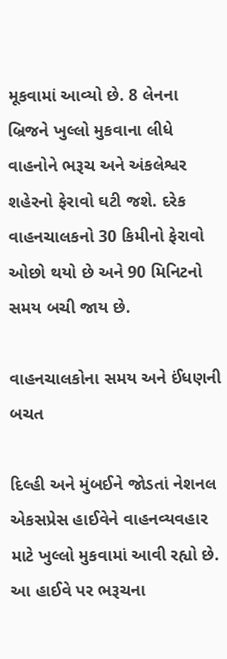મૂકવામાં આવ્યો છે. 8 લેનના બ્રિજને ખુલ્લો મુકવાના લીધે વાહનોને ભરૂચ અને અંકલેશ્વર શહેરનો ફેરાવો ઘટી જશે. દરેક વાહનચાલકનો 30 કિમીનો ફેરાવો ઓછો થયો છે અને 90 મિનિટનો સમય બચી જાય છે.

વાહનચાલકોના સમય અને ઈંધણની બચત

દિલ્હી અને મુંબઈને જોડતાં નેશનલ એકસપ્રેસ હાઈવેને વાહનવ્યવહાર માટે ખુલ્લો મુકવામાં આવી રહ્યો છે. આ હાઈવે પર ભરૂચના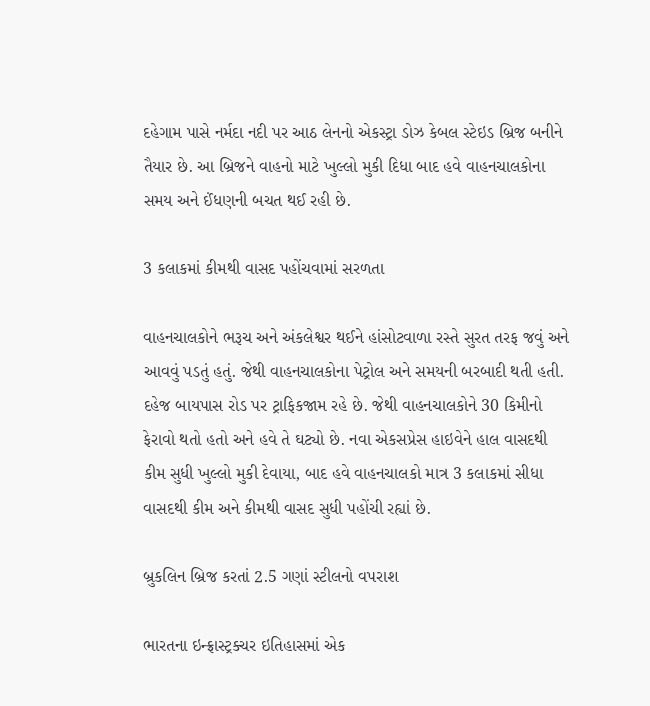દહેગામ પાસે નર્મદા નદી પર આઠ લેનનો એકસ્ટ્રા ડોઝ કેબલ સ્ટેઇડ બ્રિજ બનીને તૈયાર છે. આ બ્રિજને વાહનો માટે ખુલ્લો મુકી દિધા બાદ હવે વાહનચાલકોના સમય અને ઈંધણની બચત થઈ રહી છે.

3 કલાકમાં કીમથી વાસદ પહોંચવામાં સરળતા

વાહનચાલકોને ભરૂચ અને અંકલેશ્વર થઈને હાંસોટવાળા રસ્તે સુરત તરફ જવું અને આવવું પડતું હતું. જેથી વાહનચાલકોના પેટ્રોલ અને સમયની બરબાદી થતી હતી. દહેજ બાયપાસ રોડ પર ટ્રાફિકજામ રહે છે. જેથી વાહનચાલકોને 30 કિમીનો ફેરાવો થતો હતો અને હવે તે ઘટ્યો છે. નવા એકસપ્રેસ હાઇવેને હાલ વાસદથી કીમ સુધી ખુલ્લો મુકી દેવાયા, બાદ હવે વાહનચાલકો માત્ર 3 કલાકમાં સીધા વાસદથી કીમ અને કીમથી વાસદ સુધી પહોંચી રહ્યાં છે.

બ્રુકલિન બ્રિજ કરતાં 2.5 ગણાં સ્ટીલનો વપરાશ

ભારતના ઇન્ફ્રાસ્ટ્રક્ચર ઇતિહાસમાં એક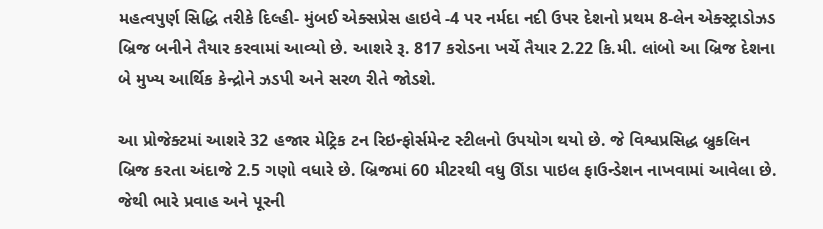મહત્વપુર્ણ સિદ્ધિ તરીકે દિલ્હી- મુંબઈ એક્સપ્રેસ હાઇવે -4 પર નર્મદા નદી ઉપર દેશનો પ્રથમ 8-લેન એક્સ્ટ્રાડોઝડ બ્રિજ બનીને તૈયાર કરવામાં આવ્યો છે. આશરે રૂ. 817 કરોડના ખર્ચે તૈયાર 2.22 કિ.મી. લાંબો આ બ્રિજ દેશના બે મુખ્ય આર્થિક કેન્દ્રોને ઝડપી અને સરળ રીતે જોડશે.

આ પ્રોજેક્ટમાં આશરે 32 હજાર મેટ્રિક ટન રિઇન્ફોર્સમેન્ટ સ્ટીલનો ઉપયોગ થયો છે. જે વિશ્વપ્રસિદ્ધ બ્રુકલિન બ્રિજ કરતા અંદાજે 2.5 ગણો વધારે છે. બ્રિજમાં 60 મીટરથી વધુ ઊંડા પાઇલ ફાઉન્ડેશન નાખવામાં આવેલા છે. જેથી ભારે પ્રવાહ અને પૂરની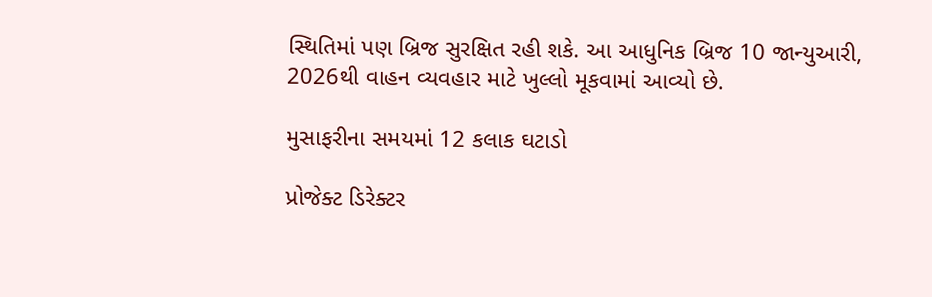સ્થિતિમાં પણ બ્રિજ સુરક્ષિત રહી શકે. આ આધુનિક બ્રિજ 10 જાન્યુઆરી, 2026થી વાહન વ્યવહાર માટે ખુલ્લો મૂકવામાં આવ્યો છે.

મુસાફરીના સમયમાં 12 કલાક ઘટાડો

પ્રોજેક્ટ ડિરેક્ટર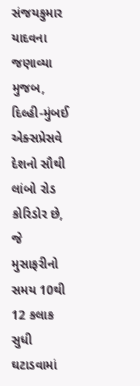સંજયકુમાર યાદવના જણાવ્યા મુજબ, દિલ્હી-મુંબઈ એક્સપ્રેસવે દેશનો સૌથી લાંબો રોડ કોરિડોર છે, જે મુસાફરીનો સમય 10થી 12 કલાક સુધી ઘટાડવામાં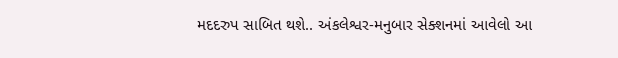મદદરુપ સાબિત થશે.. અંકલેશ્વર-મનુબાર સેક્શનમાં આવેલો આ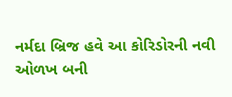નર્મદા બ્રિજ હવે આ કોરિડોરની નવી ઓળખ બની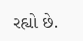રહ્યો છે.